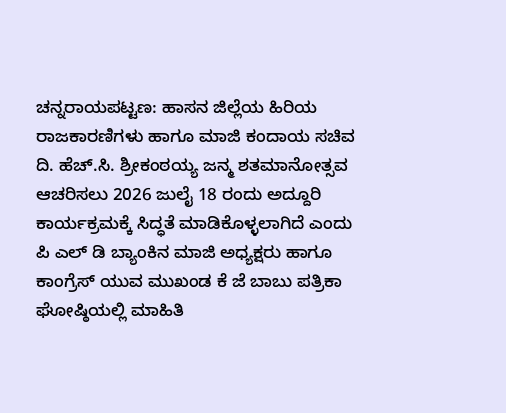ಚನ್ನರಾಯಪಟ್ಟಣ: ಹಾಸನ ಜಿಲ್ಲೆಯ ಹಿರಿಯ ರಾಜಕಾರಣಿಗಳು ಹಾಗೂ ಮಾಜಿ ಕಂದಾಯ ಸಚಿವ ದಿ. ಹೆಚ್.ಸಿ. ಶ್ರೀಕಂಠಯ್ಯ ಜನ್ಮ ಶತಮಾನೋತ್ಸವ ಆಚರಿಸಲು 2026 ಜುಲೈ 18 ರಂದು ಅದ್ದೂರಿ ಕಾರ್ಯಕ್ರಮಕ್ಕೆ ಸಿದ್ಧತೆ ಮಾಡಿಕೊಳ್ಳಲಾಗಿದೆ ಎಂದು ಪಿ ಎಲ್ ಡಿ ಬ್ಯಾಂಕಿನ ಮಾಜಿ ಅಧ್ಯಕ್ಷರು ಹಾಗೂ ಕಾಂಗ್ರೆಸ್ ಯುವ ಮುಖಂಡ ಕೆ ಜೆ ಬಾಬು ಪತ್ರಿಕಾ ಘೋಷ್ಠಿಯಲ್ಲಿ ಮಾಹಿತಿ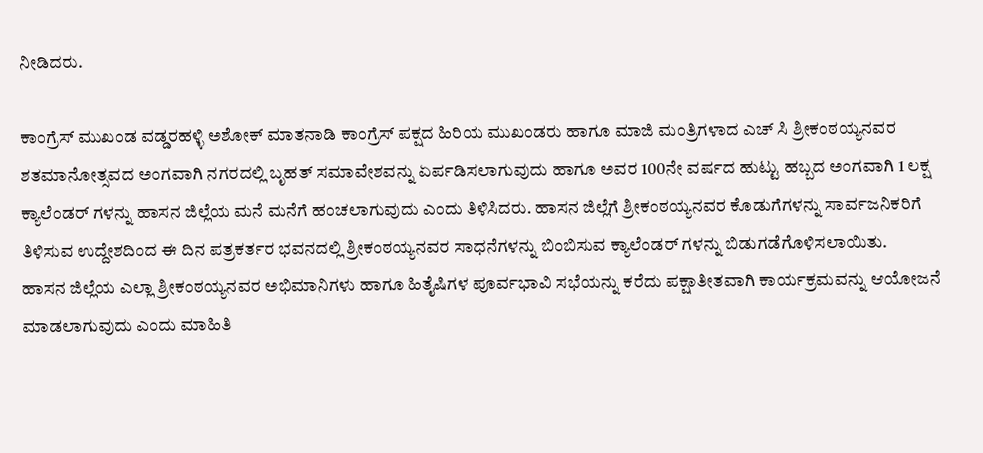ನೀಡಿದರು.

ಕಾಂಗ್ರೆಸ್ ಮುಖಂಡ ವಡ್ಡರಹಳ್ಳಿ ಅಶೋಕ್ ಮಾತನಾಡಿ ಕಾಂಗ್ರೆಸ್ ಪಕ್ಷದ ಹಿರಿಯ ಮುಖಂಡರು ಹಾಗೂ ಮಾಜಿ ಮಂತ್ರಿಗಳಾದ ಎಚ್ ಸಿ ಶ್ರೀಕಂಠಯ್ಯನವರ ಶತಮಾನೋತ್ಸವದ ಅಂಗವಾಗಿ ನಗರದಲ್ಲಿ ಬೃಹತ್ ಸಮಾವೇಶವನ್ನು ಏರ್ಪಡಿಸಲಾಗುವುದು ಹಾಗೂ ಅವರ 100ನೇ ವರ್ಷದ ಹುಟ್ಟು ಹಬ್ಬದ ಅಂಗವಾಗಿ 1 ಲಕ್ಷ ಕ್ಯಾಲೆಂಡರ್ ಗಳನ್ನು ಹಾಸನ ಜಿಲ್ಲೆಯ ಮನೆ ಮನೆಗೆ ಹಂಚಲಾಗುವುದು ಎಂದು ತಿಳಿಸಿದರು. ಹಾಸನ ಜಿಲ್ಲೆಗೆ ಶ್ರೀಕಂಠಯ್ಯನವರ ಕೊಡುಗೆಗಳನ್ನು ಸಾರ್ವಜನಿಕರಿಗೆ ತಿಳಿಸುವ ಉದ್ದೇಶದಿಂದ ಈ ದಿನ ಪತ್ರಕರ್ತರ ಭವನದಲ್ಲಿ ಶ್ರೀಕಂಠಯ್ಯನವರ ಸಾಧನೆಗಳನ್ನು ಬಿಂಬಿಸುವ ಕ್ಯಾಲೆಂಡರ್ ಗಳನ್ನು ಬಿಡುಗಡೆಗೊಳಿಸಲಾಯಿತು.
ಹಾಸನ ಜಿಲ್ಲೆಯ ಎಲ್ಲಾ ಶ್ರೀಕಂಠಯ್ಯನವರ ಅಭಿಮಾನಿಗಳು ಹಾಗೂ ಹಿತೈಷಿಗಳ ಪೂರ್ವಭಾವಿ ಸಭೆಯನ್ನು ಕರೆದು ಪಕ್ಷಾತೀತವಾಗಿ ಕಾರ್ಯಕ್ರಮವನ್ನು ಆಯೋಜನೆ ಮಾಡಲಾಗುವುದು ಎಂದು ಮಾಹಿತಿ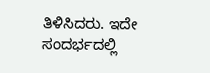ತಿಳಿಸಿದರು. ಇದೇ ಸಂದರ್ಭದಲ್ಲಿ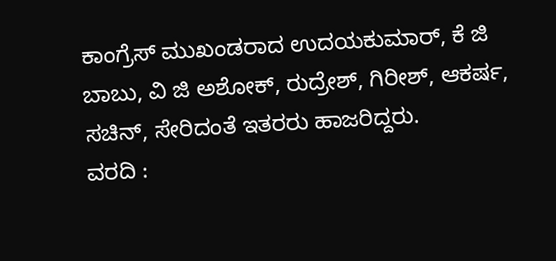ಕಾಂಗ್ರೆಸ್ ಮುಖಂಡರಾದ ಉದಯಕುಮಾರ್, ಕೆ ಜಿ ಬಾಬು, ವಿ ಜಿ ಅಶೋಕ್, ರುದ್ರೇಶ್, ಗಿರೀಶ್, ಆಕರ್ಷ, ಸಚಿನ್, ಸೇರಿದಂತೆ ಇತರರು ಹಾಜರಿದ್ದರು.
ವರದಿ :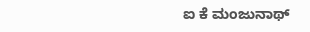ಐ ಕೆ ಮಂಜುನಾಥ್